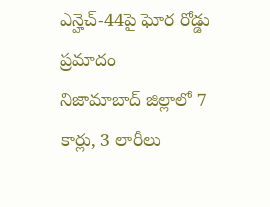ఎన్హెచ్-44పై ఘోర రోడ్డు ప్రమాదం
నిజామాబాద్ జిల్లాలో 7 కార్లు, 3 లారీలు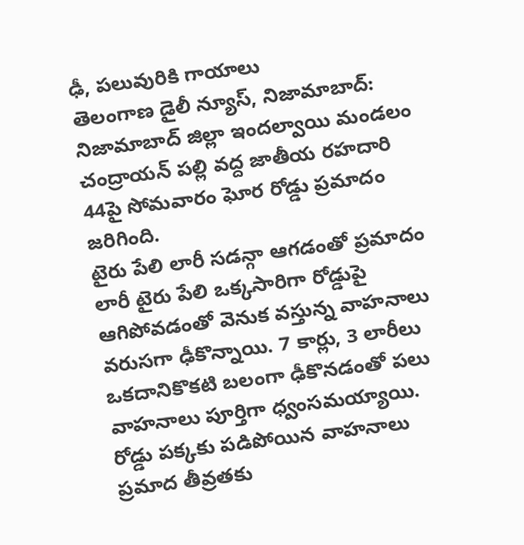ఢీ, పలువురికి గాయాలు
తెలంగాణ డైలీ న్యూస్, నిజామాబాద్: నిజామాబాద్ జిల్లా ఇందల్వాయి మండలం చంద్రాయన్ పల్లి వద్ద జాతీయ రహదారి 44పై సోమవారం ఘోర రోడ్డు ప్రమాదం జరిగింది.
టైరు పేలి లారీ సడన్గా ఆగడంతో ప్రమాదం
లారీ టైరు పేలి ఒక్కసారిగా రోడ్డుపై ఆగిపోవడంతో వెనుక వస్తున్న వాహనాలు వరుసగా ఢీకొన్నాయి. 7 కార్లు, 3 లారీలు ఒకదానికొకటి బలంగా ఢీకొనడంతో పలు వాహనాలు పూర్తిగా ధ్వంసమయ్యాయి.
రోడ్డు పక్కకు పడిపోయిన వాహనాలు
ప్రమాద తీవ్రతకు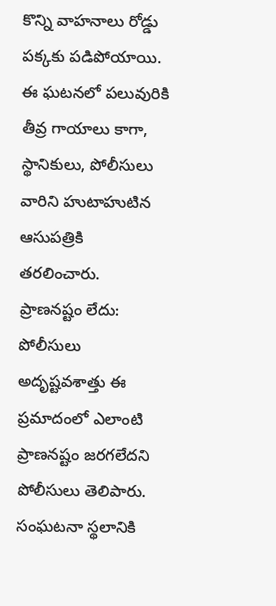కొన్ని వాహనాలు రోడ్డు పక్కకు పడిపోయాయి. ఈ ఘటనలో పలువురికి తీవ్ర గాయాలు కాగా, స్థానికులు, పోలీసులు వారిని హుటాహుటిన ఆసుపత్రికి తరలించారు.
ప్రాణనష్టం లేదు: పోలీసులు
అదృష్టవశాత్తు ఈ ప్రమాదంలో ఎలాంటి ప్రాణనష్టం జరగలేదని పోలీసులు తెలిపారు. సంఘటనా స్థలానికి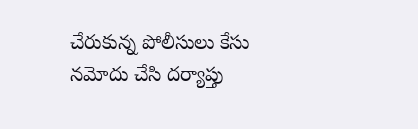చేరుకున్న పోలీసులు కేసు నమోదు చేసి దర్యాప్తు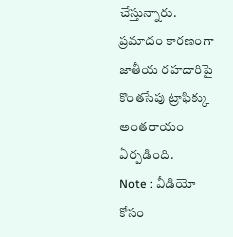చేస్తున్నారు. ప్రమాదం కారణంగా జాతీయ రహదారిపై కొంతసేపు ట్రాఫిక్కు అంతరాయం ఏర్పడింది.
Note : వీడియో కోసం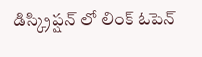డిస్క్రిప్షన్ లో లింక్ ఓపెన్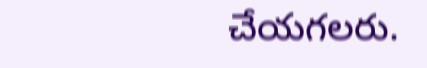చేయగలరు.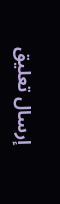إرسال تعليق